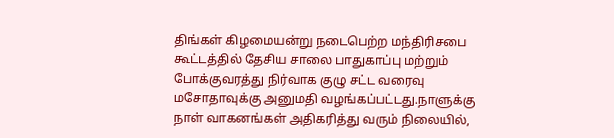திங்கள் கிழமையன்று நடைபெற்ற மந்திரிசபை கூட்டத்தில் தேசிய சாலை பாதுகாப்பு மற்றும் போக்குவரத்து நிர்வாக குழு சட்ட வரைவு மசோதாவுக்கு அனுமதி வழங்கப்பட்டது.நாளுக்கு நாள் வாகனங்கள் அதிகரித்து வரும் நிலையில்,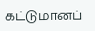கட்டுமானப்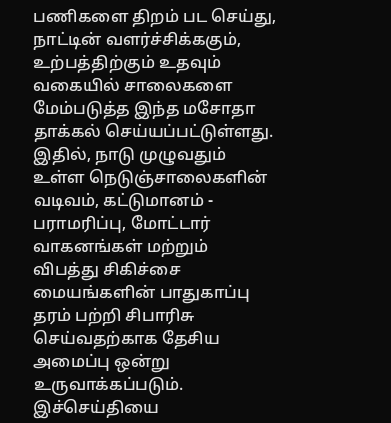பணிகளை திறம் பட செய்து, நாட்டின் வளர்ச்சிக்ககும், உற்பத்திற்கும் உதவும் வகையில் சாலைகளை மேம்படுத்த இந்த மசோதா தாக்கல் செய்யப்பட்டுள்ளது.
இதில், நாடு முழுவதும் உள்ள நெடுஞ்சாலைகளின் வடிவம், கட்டுமானம் - பராமரிப்பு, மோட்டார் வாகனங்கள் மற்றும் விபத்து சிகிச்சை மையங்களின் பாதுகாப்பு தரம் பற்றி சிபாரிசு செய்வதற்காக தேசிய அமைப்பு ஒன்று உருவாக்கப்படும்.
இச்செய்தியை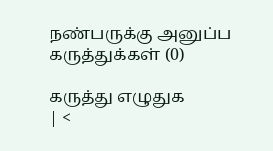நண்பருக்கு அனுப்ப
கருத்துக்கள் (0)

கருத்து எழுதுக
| <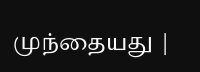முந்தையது |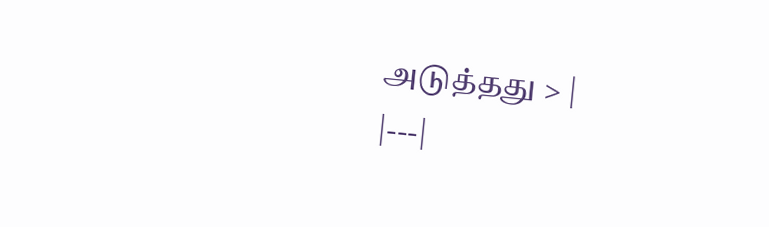அடுத்தது > |
|---|